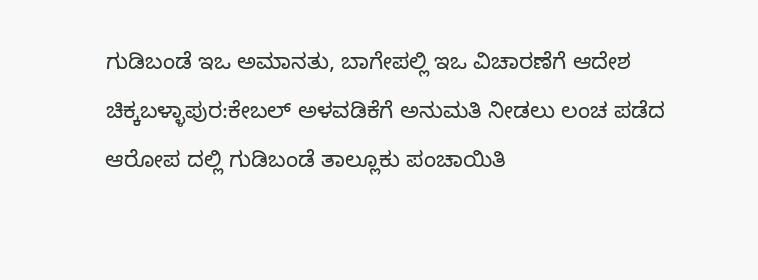ಗುಡಿಬಂಡೆ ಇಒ ಅಮಾನತು, ಬಾಗೇಪಲ್ಲಿ ಇಒ ವಿಚಾರಣೆಗೆ ಆದೇಶ
ಚಿಕ್ಕಬಳ್ಳಾಪುರ:ಕೇಬಲ್‌ ‌ಅಳವಡಿಕೆಗೆ ಅನುಮತಿ ನೀಡಲು ಲಂಚ ಪಡೆದ ಆರೋಪ ದಲ್ಲಿ ಗುಡಿಬಂಡೆ ತಾಲ್ಲೂಕು ಪಂಚಾಯಿತಿ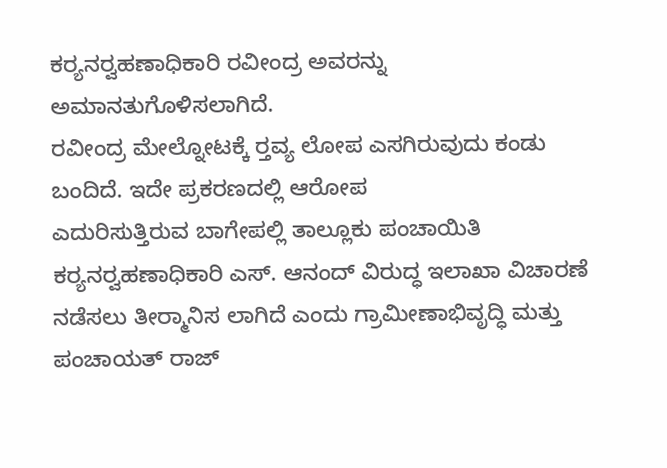ಕರ‍್ಯನರ‍್ವಹಣಾಧಿಕಾರಿ ರವೀಂದ್ರ ಅವರನ್ನು ಅಮಾನತುಗೊಳಿಸಲಾಗಿದೆ.
ರವೀಂದ್ರ ಮೇಲ್ನೋಟಕ್ಕೆ ರ‍್ತವ್ಯ ಲೋಪ ಎಸಗಿರುವುದು ಕಂಡು ಬಂದಿದೆ. ಇದೇ ಪ್ರಕರಣದಲ್ಲಿ ಆರೋಪ ಎದುರಿಸುತ್ತಿರುವ ‌ಬಾಗೇಪಲ್ಲಿ ತಾಲ್ಲೂಕು ಪಂಚಾಯಿತಿ ಕರ‍್ಯನರ‍್ವಹಣಾಧಿಕಾರಿ ಎಸ್‌. ಆನಂದ್ ವಿರುದ್ಧ ಇಲಾಖಾ ವಿಚಾರಣೆ ನಡೆಸಲು ತೀರ‍್ಮಾನಿಸ ಲಾಗಿದೆ ಎಂದು ಗ್ರಾಮೀಣಾಭಿವೃದ್ಧಿ ಮತ್ತು ಪಂಚಾಯತ್ ರಾಜ್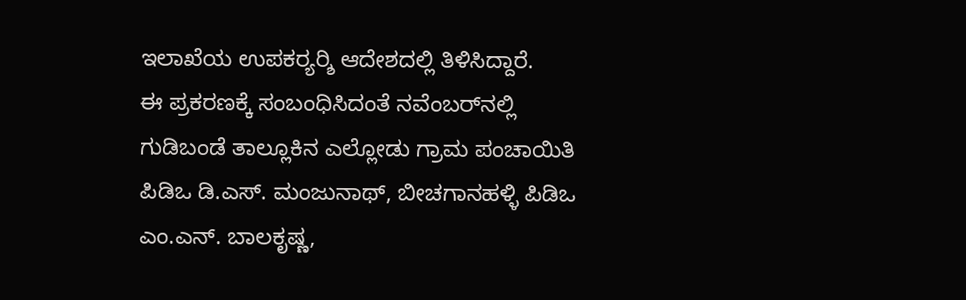ಇಲಾಖೆಯ ಉಪಕರ‍್ಯರ‍್ಶಿ ಆದೇಶದಲ್ಲಿ ತಿಳಿಸಿದ್ದಾರೆ.
ಈ ಪ್ರಕರಣಕ್ಕೆ ಸಂಬಂಧಿಸಿದಂತೆ ನವೆಂಬರ್‌ನಲ್ಲಿ ಗುಡಿಬಂಡೆ ತಾಲ್ಲೂಕಿನ ಎಲ್ಲೋಡು ಗ್ರಾಮ ಪಂಚಾಯಿತಿ ಪಿಡಿಒ ಡಿ.ಎಸ್. ಮಂಜುನಾಥ್, ಬೀಚಗಾನಹಳ್ಳಿ ಪಿಡಿಒ ಎಂ.ಎನ್. ಬಾಲಕೃಷ್ಣ,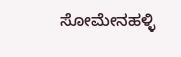ಸೋಮೇನಹಳ್ಳಿ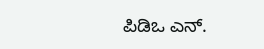ಪಿಡಿಒ ಎನ್.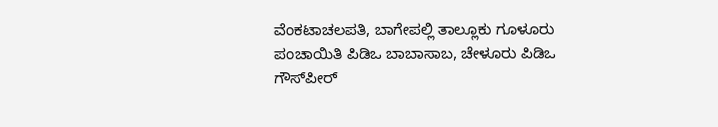ವೆಂಕಟಾಚಲಪತಿ, ಬಾಗೇಪಲ್ಲಿ ತಾಲ್ಲೂಕು ಗೂಳೂರು ಪಂಚಾಯಿತಿ ಪಿಡಿಒ ಬಾಬಾಸಾಬ, ಚೇಳೂರು ಪಿಡಿಒ ಗೌಸ್‌ಪೀರ್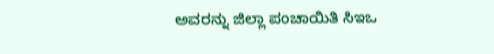ಅವರನ್ನು ಜಿಲ್ಲಾ ಪಂಚಾಯಿತಿ ಸಿಇಒ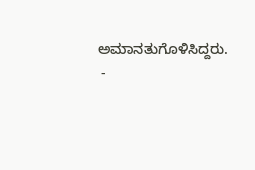ಅಮಾನತುಗೊಳಿಸಿದ್ದರು.
 -